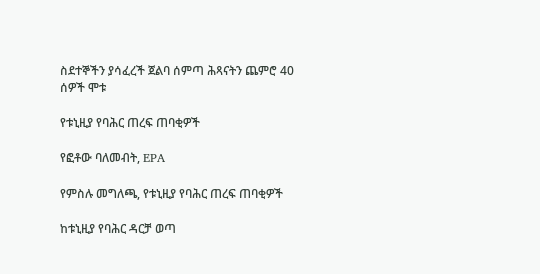ስደተኞችን ያሳፈረች ጀልባ ሰምጣ ሕጻናትን ጨምሮ 40 ሰዎች ሞቱ

የቱኒዚያ የባሕር ጠረፍ ጠባቂዎች

የፎቶው ባለመብት, EPA

የምስሉ መግለጫ, የቱኒዚያ የባሕር ጠረፍ ጠባቂዎች

ከቱኒዚያ የባሕር ዳርቻ ወጣ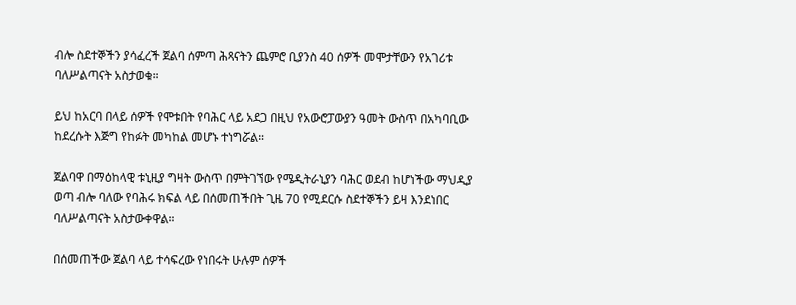ብሎ ስደተኞችን ያሳፈረች ጀልባ ሰምጣ ሕጻናትን ጨምሮ ቢያንስ 40 ሰዎች መሞታቸውን የአገሪቱ ባለሥልጣናት አስታወቁ።

ይህ ከአርባ በላይ ሰዎች የሞቱበት የባሕር ላይ አደጋ በዚህ የአውሮፓውያን ዓመት ውስጥ በአካባቢው ከደረሱት እጅግ የከፉት መካከል መሆኑ ተነግሯል።

ጀልባዋ በማዕከላዊ ቱኒዚያ ግዛት ውስጥ በምትገኘው የሜዲትራኒያን ባሕር ወደብ ከሆነችው ማህዲያ ወጣ ብሎ ባለው የባሕሩ ክፍል ላይ በሰመጠችበት ጊዜ 70 የሚደርሱ ስደተኞችን ይዛ እንደነበር ባለሥልጣናት አስታውቀዋል።

በሰመጠችው ጀልባ ላይ ተሳፍረው የነበሩት ሁሉም ሰዎች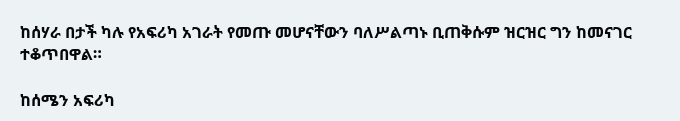ከሰሃራ በታች ካሉ የአፍሪካ አገራት የመጡ መሆናቸውን ባለሥልጣኑ ቢጠቅሱም ዝርዝር ግን ከመናገር ተቆጥበዋል።

ከሰሜን አፍሪካ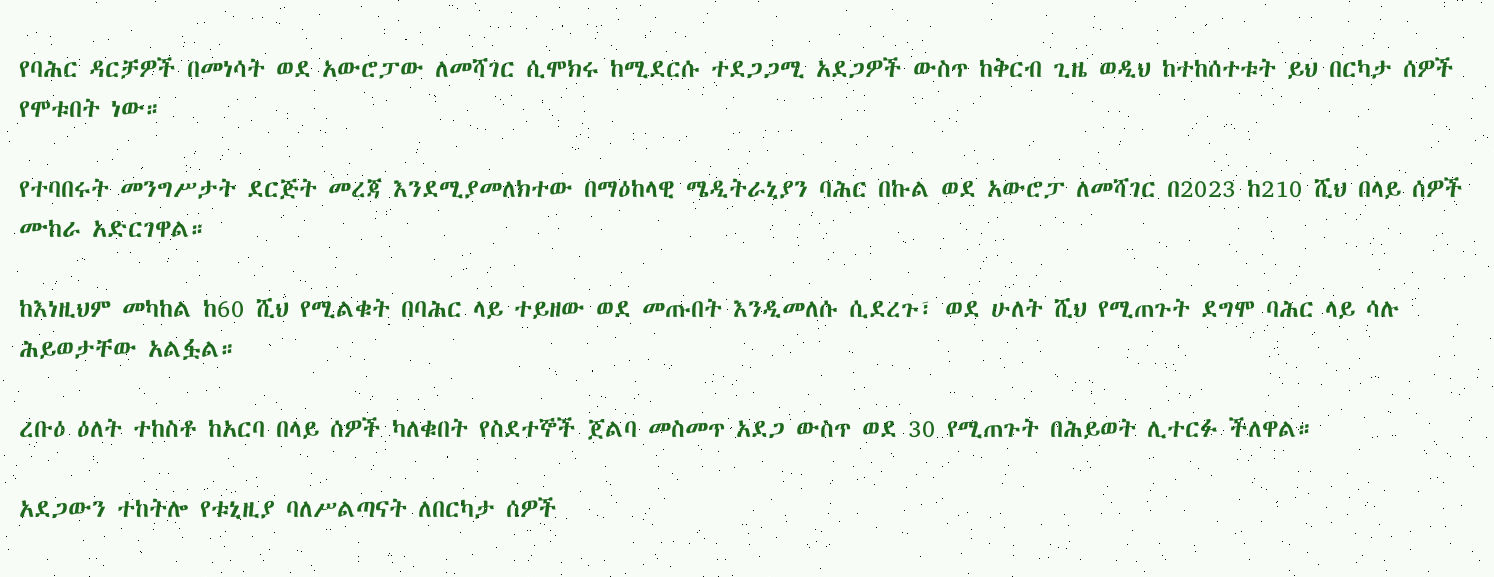የባሕር ዳርቻዎች በመነሳት ወደ አውሮፓው ለመሻገር ሲሞክሩ ከሚደርሱ ተደጋጋሚ አደጋዎች ውስጥ ከቅርብ ጊዜ ወዲህ ከተከሰተቱት ይህ በርካታ ሰዎች የሞቱበት ነው።

የተባበሩት መንግሥታት ደርጅት መረጃ እንደሚያመለክተው በማዕከላዊ ሜዲትራኒያን ባሕር በኩል ወደ አውሮፓ ለመሻገር በ2023 ከ210 ሺህ በላይ ሰዎች ሙከራ አድርገዋል።

ከእነዚህም መካከል ከ60 ሺህ የሚልቁት በባሕር ላይ ተይዘው ወደ መጡበት እንዲመለሱ ሲደረጉ፣ ወደ ሁለት ሺህ የሚጠጉት ደግሞ ባሕር ላይ ሳሉ ሕይወታቸው አልፏል።

ረቡዕ ዕለት ተከስቶ ከአርባ በላይ ሰዎች ካለቁበት የስደተኞች ጀልባ መስመጥ አደጋ ውስጥ ወደ 30 የሚጠጉት በሕይወት ሊተርፉ ችለዋል።

አደጋውን ተከትሎ የቱኒዚያ ባለሥልጣናት ለበርካታ ሰዎች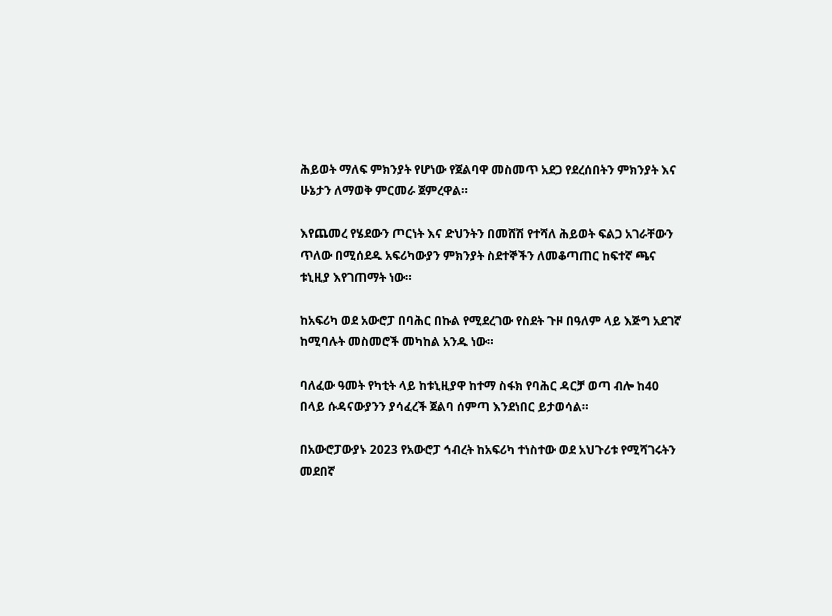ሕይወት ማለፍ ምክንያት የሆነው የጀልባዋ መስመጥ አደጋ የደረሰበትን ምክንያት እና ሁኔታን ለማወቅ ምርመራ ጀምረዋል።

እየጨመረ የሄደውን ጦርነት እና ድህንትን በመሸሽ የተሻለ ሕይወት ፍልጋ አገራቸውን ጥለው በሚሰደዱ አፍሪካውያን ምክንያት ስደተኞችን ለመቆጣጠር ከፍተኛ ጫና ቱኒዚያ እየገጠማት ነው።

ከአፍሪካ ወደ አውሮፓ በባሕር በኩል የሚደረገው የስደት ጉዞ በዓለም ላይ እጅግ አደገኛ ከሚባሉት መስመሮች መካከል አንዱ ነው።

ባለፈው ዓመት የካቲት ላይ ከቱኒዚያዋ ከተማ ስፋክ የባሕር ዳርቻ ወጣ ብሎ ከ40 በላይ ሱዳናውያንን ያሳፈረች ጀልባ ሰምጣ እንደነበር ይታወሳል።

በአውሮፓውያኑ 2023 የአውሮፓ ኅብረት ከአፍሪካ ተነስተው ወደ አህጉሪቱ የሚሻገሩትን መደበኛ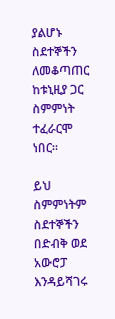ያልሆኑ ስደተኞችን ለመቆጣጠር ከቱኒዚያ ጋር ስምምነት ተፈራርሞ ነበር።

ይህ ስምምነትም ስደተኞችን በድብቅ ወደ አውሮፓ እንዳይሻገሩ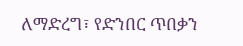ለማድረግ፣ የድንበር ጥበቃን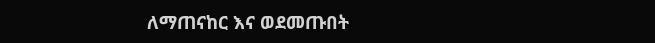ለማጠናከር እና ወደመጡበት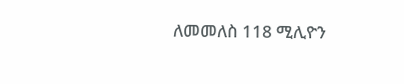ለመመለስ 118 ሚሊዮን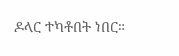ዶላር ተካቶበት ነበር።